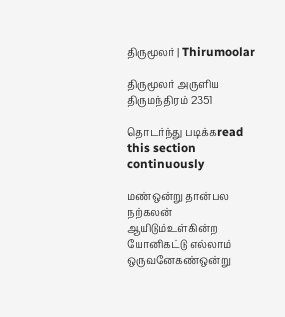திருமூலர் | Thirumoolar

திருமூலர் அருளிய
திருமந்திரம் 2351

தொடர்ந்து படிக்கread this section continuously

மண்ஒன்று தான்பல நற்கலன் ஆயிடும்உள்கின்ற யோனிகட்டு எல்லாம் ஒருவனேகண்ஒன்று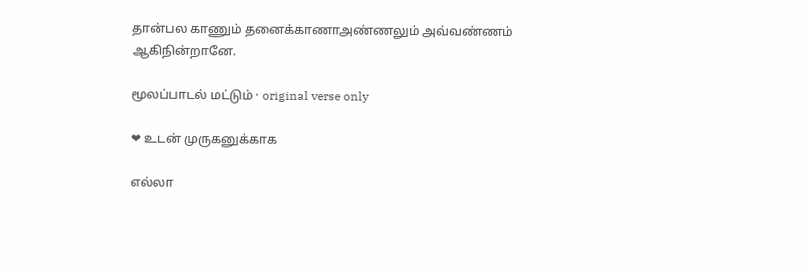தான்பல காணும் தனைக்காணாஅண்ணலும் அவ்வண்ணம் ஆகிநின்றானே.

மூலப்பாடல் மட்டும் · original verse only

❤ உடன் முருகனுக்காக

எல்லா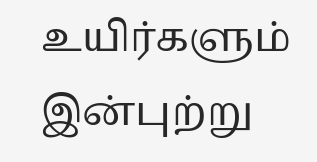உயிர்களும் இன்புற்று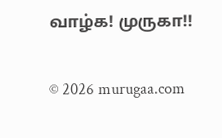வாழ்க! முருகா!!

© 2026 murugaa.com